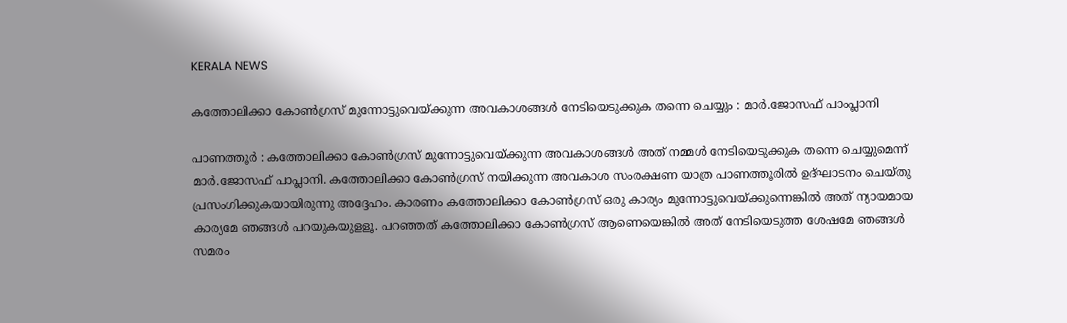KERALA NEWS

കത്തോലിക്കാ കോണ്‍ഗ്രസ് മുന്നോട്ടുവെയ്ക്കുന്ന അവകാശങ്ങള്‍ നേടിയെടുക്കുക തന്നെ ചെയ്യും : മാര്‍.ജോസഫ് പാംപ്ലാനി

പാണത്തൂര്‍ : കത്തോലിക്കാ കോണ്‍ഗ്രസ് മുന്നോട്ടുവെയ്ക്കുന്ന അവകാശങ്ങള്‍ അത് നമ്മള്‍ നേടിയെടുക്കുക തന്നെ ചെയ്യുമെന്ന് മാര്‍.ജോസഫ് പാപ്ലാനി. കത്തോലിക്കാ കോണ്‍ഗ്രസ് നയിക്കുന്ന അവകാശ സംരക്ഷണ യാത്ര പാണത്തൂരില്‍ ഉദ്ഘാടനം ചെയ്തു പ്രസംഗിക്കുകയായിരുന്നു അദ്ദേഹം. കാരണം കത്തോലിക്കാ കോണ്‍ഗ്രസ് ഒരു കാര്യം മുന്നോട്ടുവെയ്ക്കുന്നെങ്കില്‍ അത് ന്യായമായ കാര്യമേ ഞങ്ങള്‍ പറയുകയുളളൂ. പറഞ്ഞത് കത്തോലിക്കാ കോണ്‍ഗ്രസ് ആണെയെങ്കില്‍ അത് നേടിയെടുത്ത ശേഷമേ ഞങ്ങള്‍ സമരം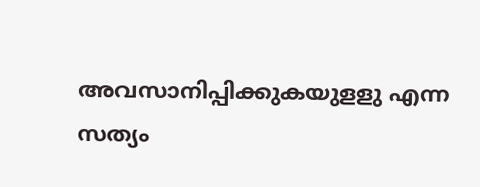അവസാനിപ്പിക്കുകയുളളു എന്ന സത്യം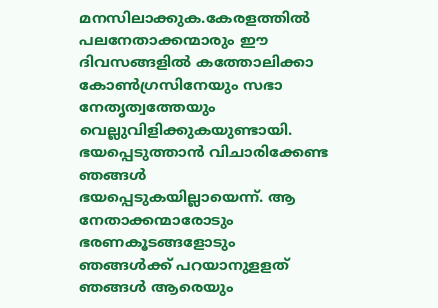മനസിലാക്കുക.കേരളത്തില്‍ പലനേതാക്കന്മാരും ഈ ദിവസങ്ങളില്‍ കത്തോലിക്കാ കോണ്‍ഗ്രസിനേയും സഭാ നേതൃത്വത്തേയും വെല്ലുവിളിക്കുകയുണ്ടായി. ഭയപ്പെടുത്താന്‍ വിചാരിക്കേണ്ട ഞങ്ങള്‍ ഭയപ്പെടുകയില്ലായെന്ന്. ആ നേതാക്കന്മാരോടും ഭരണകൂടങ്ങളോടും ഞങ്ങള്‍ക്ക് പറയാനുളളത് ഞങ്ങള്‍ ആരെയും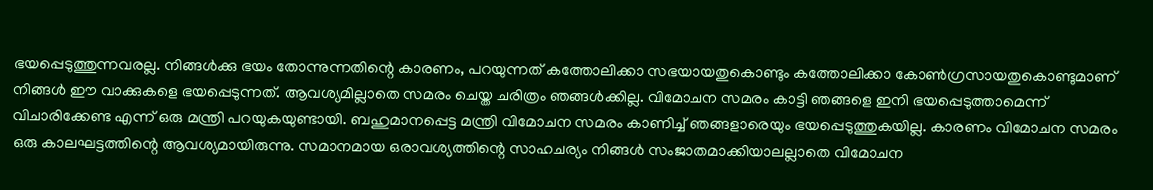ഭയപ്പെടുത്തുന്നവരല്ല. നിങ്ങള്‍ക്കു ഭയം തോന്നുന്നതിന്റെ കാരണം, പറയുന്നത് കത്തോലിക്കാ സഭയായതുകൊണ്ടും കത്തോലിക്കാ കോണ്‍ഗ്രസായതുകൊണ്ടുമാണ് നിങ്ങള്‍ ഈ വാക്കുകളെ ഭയപ്പെടുന്നത്. ആവശ്യമില്ലാതെ സമരം ചെയ്ത ചരിത്രം ഞങ്ങള്‍ക്കില്ല. വിമോചന സമരം കാട്ടി ഞങ്ങളെ ഇനി ഭയപ്പെടുത്താമെന്ന് വിചാരിക്കേണ്ട എന്ന് ഒരു മന്ത്രി പറയുകയുണ്ടായി. ബഹുമാനപ്പെട്ട മന്ത്രി വിമോചന സമരം കാണിച്ച് ഞങ്ങളാരെയും ഭയപ്പെടുത്തുകയില്ല. കാരണം വിമോചന സമരം ഒരു കാലഘട്ടത്തിന്റെ ആവശ്യമായിരുന്നു. സമാനമായ ഒരാവശ്യത്തിന്റെ സാഹചര്യം നിങ്ങള്‍ സംജാതമാക്കിയാലല്ലാതെ വിമോചന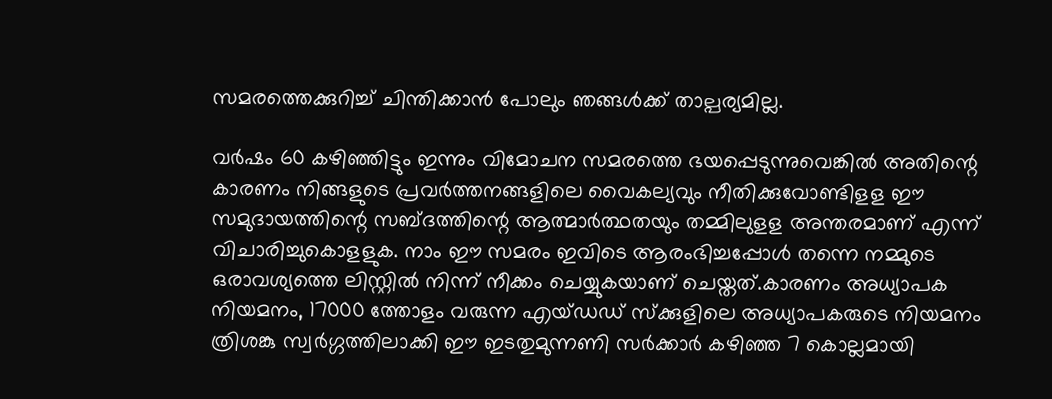സമരത്തെക്കുറിച്ച് ചിന്തിക്കാന്‍ പോലും ഞങ്ങള്‍ക്ക് താല്പര്യമില്ല.

വര്‍ഷം 60 കഴിഞ്ഞിട്ടും ഇന്നും വിമോചന സമരത്തെ ഭയപ്പെടുന്നുവെങ്കില്‍ അതിന്റെ കാരണം നിങ്ങളുടെ പ്രവര്‍ത്തനങ്ങളിലെ വൈകല്യവും നീതിക്കുവോണ്ടിളള ഈ സമുദായത്തിന്റെ സബ്ദത്തിന്റെ ആത്മാര്‍ത്ഥതയും തമ്മിലുളള അന്തരമാണ് എന്ന് വിചാരിച്ചുകൊളളുക. നാം ഈ സമരം ഇവിടെ ആരംഭിച്ചപ്പോള്‍ തന്നെ നമ്മുടെ ഒരാവശ്യത്തെ ലിസ്റ്റില്‍ നിന്ന് നീക്കം ചെയ്യുകയാണ് ചെയ്തത്.കാരണം അധ്യാപക നിയമനം, 17000 ത്തോളം വരുന്ന എയ്ഡഡ് സ്‌ക്കുളിലെ അധ്യാപകരുടെ നിയമനം ത്രിശങ്കു സ്വര്‍ഗ്ഗത്തിലാക്കി ഈ ഇടതുമുന്നണി സര്‍ക്കാര്‍ കഴിഞ്ഞ 7 കൊല്ലമായി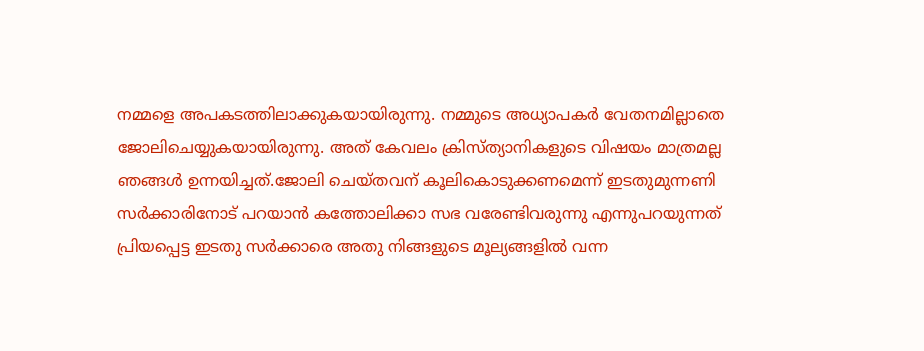നമ്മളെ അപകടത്തിലാക്കുകയായിരുന്നു. നമ്മുടെ അധ്യാപകര്‍ വേതനമില്ലാതെ ജോലിചെയ്യുകയായിരുന്നു. അത് കേവലം ക്രിസ്ത്യാനികളുടെ വിഷയം മാത്രമല്ല ഞങ്ങള്‍ ഉന്നയിച്ചത്.ജോലി ചെയ്തവന് കൂലികൊടുക്കണമെന്ന് ഇടതുമുന്നണി സര്‍ക്കാരിനോട് പറയാന്‍ കത്തോലിക്കാ സഭ വരേണ്ടിവരുന്നു എന്നുപറയുന്നത് പ്രിയപ്പെട്ട ഇടതു സര്‍ക്കാരെ അതു നിങ്ങളുടെ മൂല്യങ്ങളില്‍ വന്ന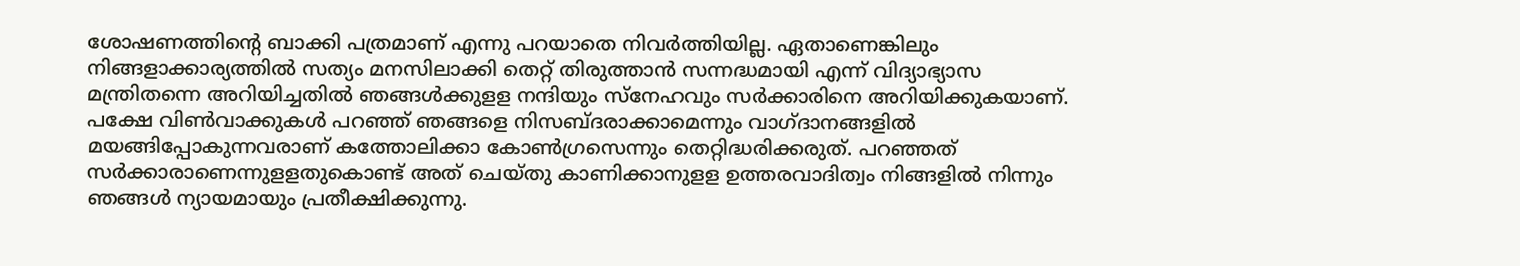ശോഷണത്തിന്റെ ബാക്കി പത്രമാണ് എന്നു പറയാതെ നിവര്‍ത്തിയില്ല. ഏതാണെങ്കിലും നിങ്ങളാക്കാര്യത്തില്‍ സത്യം മനസിലാക്കി തെറ്റ് തിരുത്താന്‍ സന്നദ്ധമായി എന്ന് വിദ്യാഭ്യാസ മന്ത്രിതന്നെ അറിയിച്ചതില്‍ ഞങ്ങള്‍ക്കുളള നന്ദിയും സ്‌നേഹവും സര്‍ക്കാരിനെ അറിയിക്കുകയാണ്.
പക്ഷേ വിണ്‍വാക്കുകള്‍ പറഞ്ഞ് ഞങ്ങളെ നിസബ്ദരാക്കാമെന്നും വാഗ്ദാനങ്ങളില്‍ മയങ്ങിപ്പോകുന്നവരാണ് കത്തോലിക്കാ കോണ്‍ഗ്രസെന്നും തെറ്റിദ്ധരിക്കരുത്. പറഞ്ഞത് സര്‍ക്കാരാണെന്നുളളതുകൊണ്ട് അത് ചെയ്തു കാണിക്കാനുളള ഉത്തരവാദിത്വം നിങ്ങളില്‍ നിന്നും ഞങ്ങള്‍ ന്യായമായും പ്രതീക്ഷിക്കുന്നു.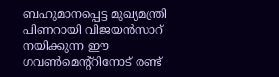ബഹുമാനപ്പെട്ട മുഖ്യമന്ത്രി പിണറായി വിജയന്‍സാറ് നയിക്കുന്ന ഈ ഗവണ്‍മെന്റ്റിനോട് രണ്ട്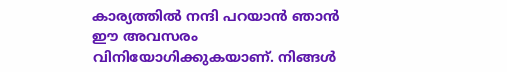കാര്യത്തില്‍ നന്ദി പറയാന്‍ ഞാന്‍ ഈ അവസരം വിനിയോഗിക്കുകയാണ്. നിങ്ങള്‍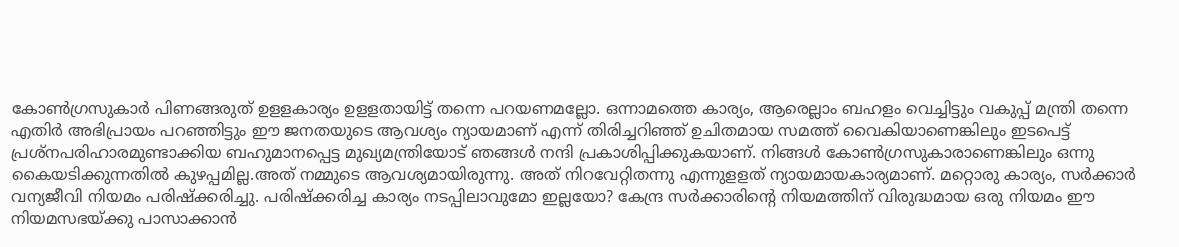കോണ്‍ഗ്രസുകാര്‍ പിണങ്ങരുത് ഉളളകാര്യം ഉളളതായിട്ട് തന്നെ പറയണമല്ലോ. ഒന്നാമത്തെ കാര്യം, ആരെല്ലാം ബഹളം വെച്ചിട്ടും വകുപ്പ് മന്ത്രി തന്നെ എതിര്‍ അഭിപ്രായം പറഞ്ഞിട്ടും ഈ ജനതയുടെ ആവശ്യം ന്യായമാണ് എന്ന് തിരിച്ചറിഞ്ഞ് ഉചിതമായ സമത്ത് വൈകിയാണെങ്കിലും ഇടപെട്ട് പ്രശ്‌നപരിഹാരമുണ്ടാക്കിയ ബഹുമാനപ്പെട്ട മുഖ്യമന്ത്രിയോട് ഞങ്ങള്‍ നന്ദി പ്രകാശിപ്പിക്കുകയാണ്. നിങ്ങള്‍ കോണ്‍ഗ്രസുകാരാണെങ്കിലും ഒന്നു കൈയടിക്കുന്നതില്‍ കുഴപ്പമില്ല.അത് നമ്മുടെ ആവശ്യമായിരുന്നു. അത് നിറവേറ്റിതന്നു എന്നുളളത് ന്യായമായകാര്യമാണ്. മറ്റൊരു കാര്യം, സര്‍ക്കാര്‍ വന്യജീവി നിയമം പരിഷ്‌ക്കരിച്ചു. പരിഷ്ക്കരിച്ച കാര്യം നടപ്പിലാവുമോ ഇല്ലയോ? കേന്ദ്ര സര്‍ക്കാരിന്റെ നിയമത്തിന് വിരുദ്ധമായ ഒരു നിയമം ഈ നിയമസഭയ്ക്കു പാസാക്കാന്‍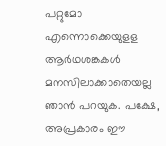പറ്റുമോ എന്നൊക്കെയുളള ആര്‍ഥശങ്കകള്‍ മനസിലാക്കാതെയല്ല ഞാന്‍ പറയുക. പക്ഷേ, അപ്രകാരം ഈ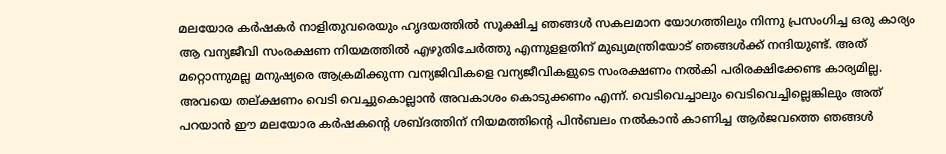മലയോര കര്‍ഷകര്‍ നാളിതുവരെയും ഹൃദയത്തില്‍ സൂക്ഷിച്ച ഞങ്ങള്‍ സകലമാന യോഗത്തിലും നിന്നു പ്രസംഗിച്ച ഒരു കാര്യം ആ വന്യജീവി സംരക്ഷണ നിയമത്തില്‍ എഴുതിചേര്‍ത്തു എന്നുളളതിന് മുഖ്യമന്ത്രിയോട് ഞങ്ങള്‍ക്ക് നന്ദിയുണ്ട്. അത് മറ്റൊന്നുമല്ല മനുഷ്യരെ ആക്രമിക്കുന്ന വന്യജിവികളെ വന്യജീവികളുടെ സംരക്ഷണം നല്‍കി പരിരക്ഷിക്കേണ്ട കാര്യമില്ല. അവയെ തല്ക്ഷണം വെടി വെച്ചുകൊല്ലാന്‍ അവകാശം കൊടുക്കണം എന്ന്. വെടിവെച്ചാലും വെടിവെച്ചില്ലെങ്കിലും അത് പറയാന്‍ ഈ മലയോര കര്‍ഷകന്റെ ശബ്ദത്തിന് നിയമത്തിന്റെ പിന്‍ബലം നല്‍കാന്‍ കാണിച്ച ആര്‍ജവത്തെ ഞങ്ങള്‍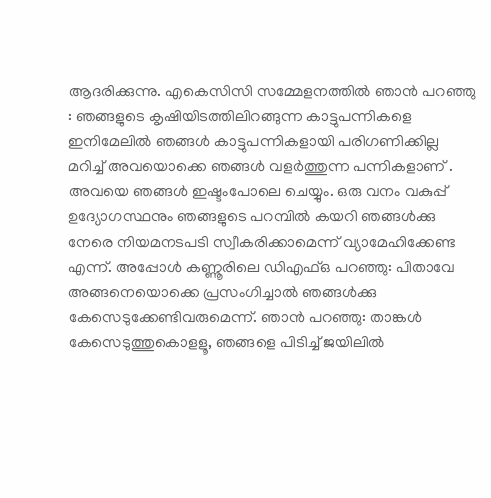ആദരിക്കുന്നു. എകെസിസി സമ്മേളനത്തില്‍ ഞാന്‍ പറഞ്ഞു : ഞങ്ങളുടെ കൃഷിയിടത്തിലിറങ്ങുന്ന കാട്ടുപന്നികളെ ഇനിമേലില്‍ ഞങ്ങള്‍ കാട്ടുപന്നികളായി പരിഗണിക്കില്ല മറിച്ച് അവയൊക്കെ ഞങ്ങള്‍ വളര്‍ത്തുന്ന പന്നികളാണ് . അവയെ ഞങ്ങള്‍ ഇഷ്ടംപോലെ ചെയ്യും. ഒരു വനം വകുപ്പ് ഉദ്യോഗസ്ഥനും ഞങ്ങളുടെ പറമ്പില്‍ കയറി ഞങ്ങള്‍ക്കു നേരെ നിയമനടപടി സ്വീകരിക്കാമെന്ന് വ്യാമേഹിക്കേണ്ട എന്ന്. അപ്പോള്‍ കണ്ണൂരിലെ ഡിഎഫ്ഒ പറഞ്ഞു: പിതാവേ അങ്ങനെയൊക്കെ പ്രസംഗിച്ചാല്‍ ഞങ്ങള്‍ക്കു കേസെടുക്കേണ്ടിവരുമെന്ന്. ഞാന്‍ പറഞ്ഞു: താങ്കള്‍ കേസെടുത്തുകൊളളൂ, ഞങ്ങളെ പിടിച്ച് ജയിലില്‍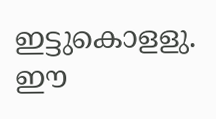ഇട്ടുകൊളളു. ഈ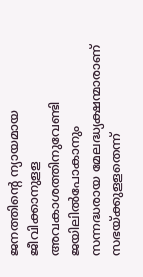ജനത്തിന്റെ ന്യായമായ ജീവിക്കാനുളള അവകാശത്തിനുവേണ്ടി ജയിലില്‍പോകാനും സന്നദ്ധരായ മേലദ്ധ്യക്ഷന്മാരാണ് സഭയ്ക്കുളളതെന്ന്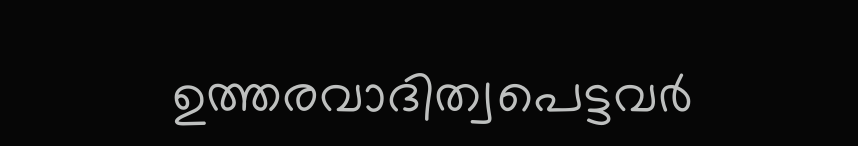ഉത്തരവാദിത്വപെട്ടവര്‍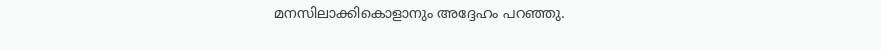മനസിലാക്കികൊളാനും അദ്ദേഹം പറഞ്ഞു.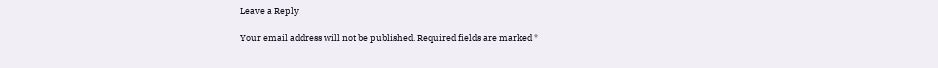Leave a Reply

Your email address will not be published. Required fields are marked *